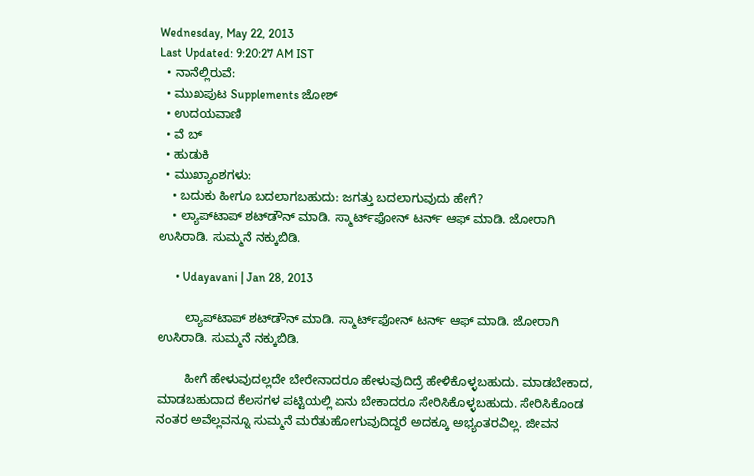Wednesday, May 22, 2013
Last Updated: 9:20:27 AM IST
  • ನಾನೆಲ್ಲಿರುವೆ:
  • ಮುಖಪುಟ Supplements ಜೋಶ್
  • ಉದಯವಾಣಿ
  • ವೆ ಬ್
  • ಹುಡುಕಿ
  • ಮುಖ್ಯಾಂಶಗಳು:
    • ಬದುಕು ಹೀಗೂ ಬದಲಾಗಬಹುದು: ಜಗತ್ತು ಬದಲಾಗುವುದು ಹೇಗೆ?
    • ಲ್ಯಾಪ್‌ಟಾಪ್‌ ಶಟ್‌ಡೌನ್‌ ಮಾಡಿ. ಸ್ಮಾರ್ಟ್‌ಫೋನ್‌ ಟರ್ನ್ ಆಫ್ ಮಾಡಿ. ಜೋರಾಗಿ ಉಸಿರಾಡಿ. ಸುಮ್ಮನೆ ನಕ್ಕುಬಿಡಿ.

      • Udayavani | Jan 28, 2013

        ಲ್ಯಾಪ್‌ಟಾಪ್‌ ಶಟ್‌ಡೌನ್‌ ಮಾಡಿ. ಸ್ಮಾರ್ಟ್‌ಫೋನ್‌ ಟರ್ನ್ ಆಫ್ ಮಾಡಿ. ಜೋರಾಗಿ ಉಸಿರಾಡಿ. ಸುಮ್ಮನೆ ನಕ್ಕುಬಿಡಿ.

        ಹೀಗೆ ಹೇಳುವುದಲ್ಲದೇ ಬೇರೇನಾದರೂ ಹೇಳುವುದಿದ್ರೆ ಹೇಳಿಕೊಳ್ಳಬಹುದು. ಮಾಡಬೇಕಾದ, ಮಾಡಬಹುದಾದ ಕೆಲಸಗಳ ಪಟ್ಟಿಯಲ್ಲಿ ಏನು ಬೇಕಾದರೂ ಸೇರಿಸಿಕೊಳ್ಳಬಹುದು. ಸೇರಿಸಿಕೊಂಡ ನಂತರ ಅವೆಲ್ಲವನ್ನೂ ಸುಮ್ಮನೆ ಮರೆತುಹೋಗುವುದಿದ್ದರೆ ಅದಕ್ಕೂ ಅಭ್ಯಂತರವಿಲ್ಲ. ಜೀವನ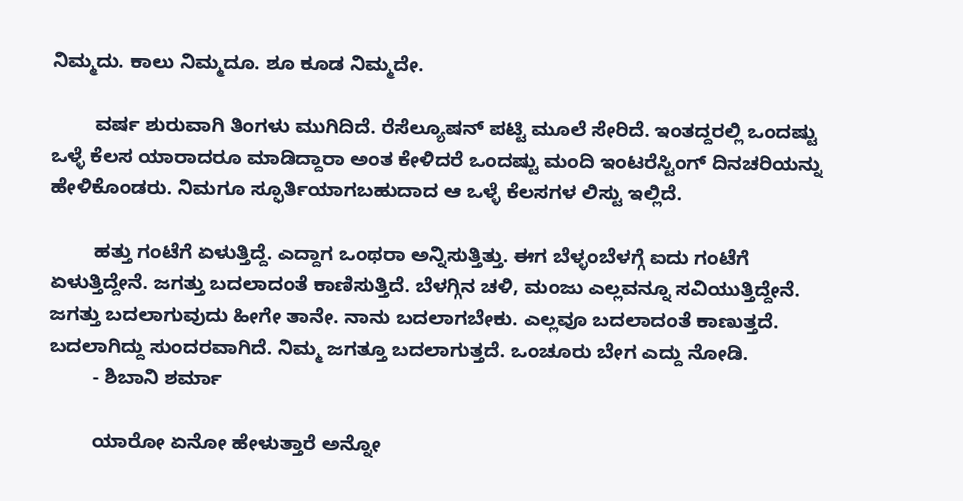ನಿಮ್ಮದು. ಕಾಲು ನಿಮ್ಮದೂ. ಶೂ ಕೂಡ ನಿಮ್ಮದೇ.

        ವರ್ಷ ಶುರುವಾಗಿ ತಿಂಗಳು ಮುಗಿದಿದೆ. ರೆಸೆಲ್ಯೂಷನ್‌ ಪಟ್ಟಿ ಮೂಲೆ ಸೇರಿದೆ. ಇಂತದ್ದರಲ್ಲಿ ಒಂದಷ್ಟು ಒಳ್ಳೆ ಕೆಲಸ ಯಾರಾದರೂ ಮಾಡಿದ್ದಾರಾ ಅಂತ ಕೇಳಿದರೆ ಒಂದಷ್ಟು ಮಂದಿ ಇಂಟರೆಸ್ಟಿಂಗ್‌ ದಿನಚರಿಯನ್ನು ಹೇಳಿಕೊಂಡರು. ನಿಮಗೂ ಸ್ಫೂರ್ತಿಯಾಗಬಹುದಾದ ಆ ಒಳ್ಳೆ ಕೆಲಸಗಳ ಲಿಸ್ಟು ಇಲ್ಲಿದೆ.

        ಹತ್ತು ಗಂಟೆಗೆ ಏಳುತ್ತಿದ್ದೆ. ಎದ್ದಾಗ ಒಂಥರಾ ಅನ್ನಿಸುತ್ತಿತ್ತು. ಈಗ ಬೆಳ್ಳಂಬೆಳಗ್ಗೆ ಐದು ಗಂಟೆಗೆ ಏಳುತ್ತಿದ್ದೇನೆ. ಜಗತ್ತು ಬದಲಾದಂತೆ ಕಾಣಿಸುತ್ತಿದೆ. ಬೆಳಗ್ಗಿನ ಚಳಿ, ಮಂಜು ಎಲ್ಲವನ್ನೂ ಸವಿಯುತ್ತಿದ್ದೇನೆ. ಜಗತ್ತು ಬದಲಾಗುವುದು ಹೀಗೇ ತಾನೇ. ನಾನು ಬದಲಾಗಬೇಕು. ಎಲ್ಲವೂ ಬದಲಾದಂತೆ ಕಾಣುತ್ತದೆ. ಬದಲಾಗಿದ್ದು ಸುಂದರವಾಗಿದೆ. ನಿಮ್ಮ ಜಗತ್ತೂ ಬದಲಾಗುತ್ತದೆ. ಒಂಚೂರು ಬೇಗ ಎದ್ದು ನೋಡಿ.
        - ಶಿಬಾನಿ ಶರ್ಮಾ

        ಯಾರೋ ಏನೋ ಹೇಳುತ್ತಾರೆ ಅನ್ನೋ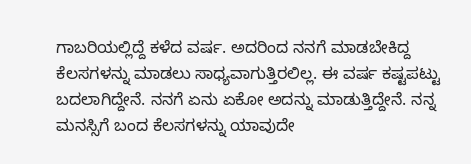ಗಾಬರಿಯಲ್ಲಿದ್ದೆ ಕಳೆದ ವರ್ಷ. ಅದರಿಂದ ನನಗೆ ಮಾಡಬೇಕಿದ್ದ ಕೆಲಸಗಳನ್ನು ಮಾಡಲು ಸಾಧ್ಯವಾಗುತ್ತಿರಲಿಲ್ಲ. ಈ ವರ್ಷ ಕಷ್ಟಪಟ್ಟು ಬದಲಾಗಿದ್ದೇನೆ. ನನಗೆ ಏನು ಏಕೋ ಅದನ್ನು ಮಾಡುತ್ತಿದ್ದೇನೆ. ನನ್ನ ಮನಸ್ಸಿಗೆ ಬಂದ ಕೆಲಸಗಳನ್ನು ಯಾವುದೇ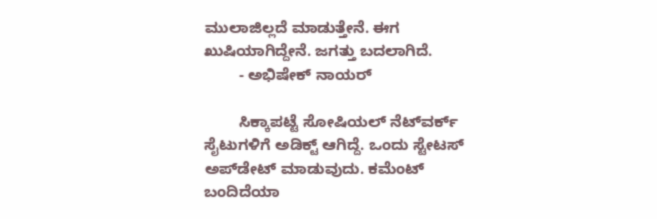ಮುಲಾಜಿಲ್ಲದೆ ಮಾಡುತ್ತೇನೆ. ಈಗ ಖುಷಿಯಾಗಿದ್ದೇನೆ. ಜಗತ್ತು ಬದಲಾಗಿದೆ.
        - ಅಭಿಷೇಕ್‌ ನಾಯರ್‌

        ಸಿಕ್ಕಾಪಟ್ಟೆ ಸೋಷಿಯಲ್‌ ನೆಟ್‌ವರ್ಕ್‌ ಸೈಟುಗಳಿಗೆ ಅಡಿಕ್ಟ್ ಆಗಿದ್ದೆ. ಒಂದು ಸ್ಟೇಟಸ್‌ ಅಪ್‌ಡೇಟ್‌ ಮಾಡುವುದು. ಕಮೆಂಟ್‌ ಬಂದಿದೆಯಾ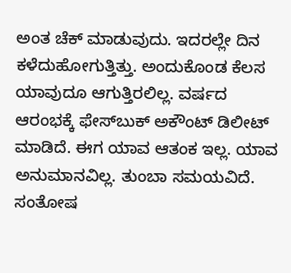ಅಂತ ಚೆಕ್‌ ಮಾಡುವುದು. ಇದರಲ್ಲೇ ದಿನ ಕಳೆದುಹೋಗುತ್ತಿತ್ತು. ಅಂದುಕೊಂಡ ಕೆಲಸ ಯಾವುದೂ ಆಗುತ್ತಿರಲಿಲ್ಲ. ವರ್ಷದ ಆರಂಭಕ್ಕೆ ಫೇಸ್‌ಬುಕ್‌ ಅಕೌಂಟ್‌ ಡಿಲೀಟ್‌ ಮಾಡಿದೆ. ಈಗ ಯಾವ ಆತಂಕ ಇಲ್ಲ. ಯಾವ ಅನುಮಾನವಿಲ್ಲ. ತುಂಬಾ ಸಮಯವಿದೆ. ಸಂತೋಷ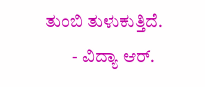ತುಂಬಿ ತುಳುಕುತ್ತಿದೆ.
        - ವಿದ್ಯಾ ಆರ್‌.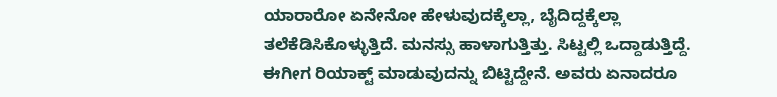ಯಾರಾರೋ ಏನೇನೋ ಹೇಳುವುದಕ್ಕೆಲ್ಲಾ, ಬೈದಿದ್ದಕ್ಕೆಲ್ಲಾ ತಲೆಕೆಡಿಸಿಕೊಳ್ಳುತ್ತಿದೆ. ಮನಸ್ಸು ಹಾಳಾಗುತ್ತಿತ್ತು. ಸಿಟ್ಟಲ್ಲಿ ಒದ್ದಾಡುತ್ತಿದ್ದೆ. ಈಗೀಗ ರಿಯಾಕ್ಟ್ ಮಾಡುವುದನ್ನು ಬಿಟ್ಟಿದ್ದೇನೆ. ಅವರು ಏನಾದರೂ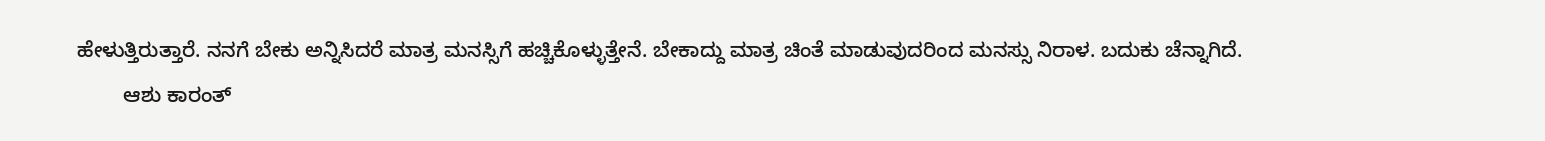ಹೇಳುತ್ತಿರುತ್ತಾರೆ. ನನಗೆ ಬೇಕು ಅನ್ನಿಸಿದರೆ ಮಾತ್ರ ಮನಸ್ಸಿಗೆ ಹಚ್ಚಿಕೊಳ್ಳುತ್ತೇನೆ. ಬೇಕಾದ್ದು ಮಾತ್ರ ಚಿಂತೆ ಮಾಡುವುದರಿಂದ ಮನಸ್ಸು ನಿರಾಳ. ಬದುಕು ಚೆನ್ನಾಗಿದೆ.
        ಆಶು ಕಾರಂತ್‌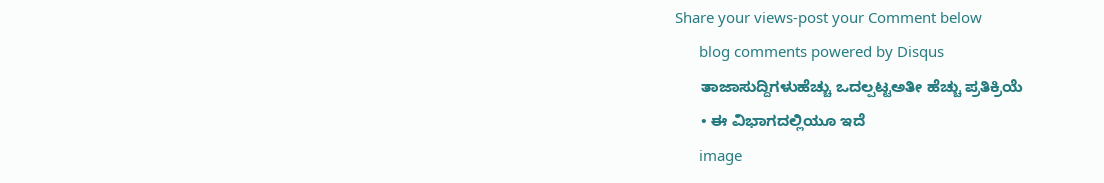Share your views-post your Comment below
      blog comments powered by Disqus
      ತಾಜಾಸುದ್ದಿಗಳುಹೆಚ್ಚು ಒದಲ್ಪಟ್ಟಅತೀ ಹೆಚ್ಚು ಪ್ರತಿಕ್ರಿಯೆ
      • ಈ ವಿಭಾಗದಲ್ಲಿಯೂ ಇದೆ
      image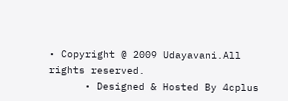• Copyright @ 2009 Udayavani.All rights reserved.
      • Designed & Hosted By 4cplus